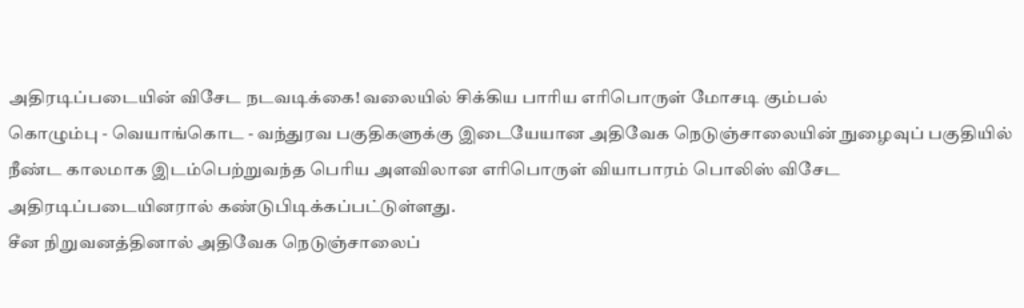அதிரடிப்படையின் விசேட நடவடிக்கை! வலையில் சிக்கிய பாரிய எரிபொருள் மோசடி கும்பல்
கொழும்பு - வெயாங்கொட - வந்துரவ பகுதிகளுக்கு இடையேயான அதிவேக நெடுஞ்சாலையின் நுழைவுப் பகுதியில் நீண்ட காலமாக இடம்பெற்றுவந்த பெரிய அளவிலான எரிபொருள் வியாபாரம் பொலிஸ் விசேட அதிரடிப்படையினரால் கண்டுபிடிக்கப்பட்டுள்ளது.
சீன நிறுவனத்தினால் அதிவேக நெடுஞ்சாலைப்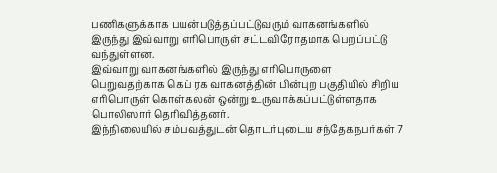பணிகளுக்காக பயன்படுத்தப்பட்டுவரும் வாகனங்களில் இருந்து இவ்வாறு எரிபொருள் சட்டவிரோதமாக பெறப்பட்டு வந்துள்ளன.
இவ்வாறு வாகனங்களில் இருந்து எரிபொருளை பெறுவதற்காக கெப் ரக வாகனத்தின் பின்புற பகுதியில் சிறிய எரிபொருள் கொள்கலன் ஒன்று உருவாக்கப்பட்டுள்ளதாக பொலிஸார் தெரிவித்தனர்.
இந்நிலையில் சம்பவத்துடன் தொடர்புடைய சந்தேகநபர்கள் 7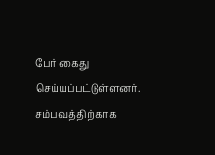பேர் கைது செய்யப்பட்டுள்ளனர்.
சம்பவத்திற்காக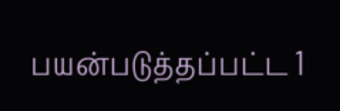பயன்படுத்தப்பட்ட 1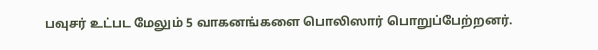பவுசர் உட்பட மேலும் 5 வாகனங்களை பொலிஸார் பொறுப்பேற்றனர்.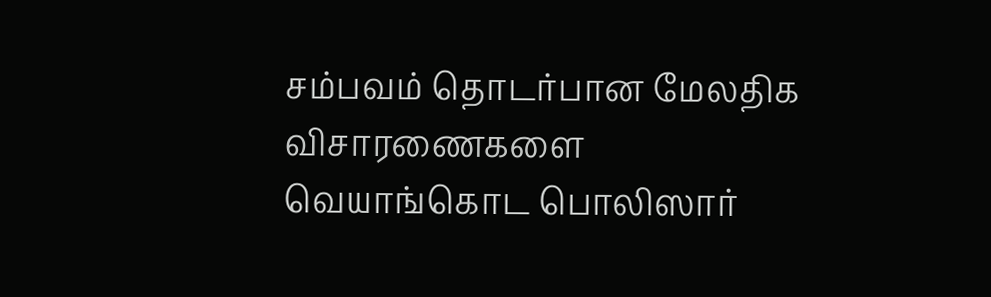சம்பவம் தொடர்பான மேலதிக விசாரணைகளை வெயாங்கொட பொலிஸார்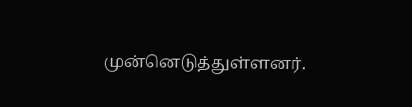முன்னெடுத்துள்ளனர்.